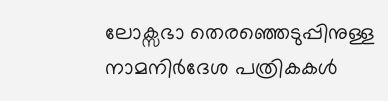ലോക്സഭാ തെരഞ്ഞെടുപ്പിനുള്ള നാമനിർദേശ പത്രികകൾ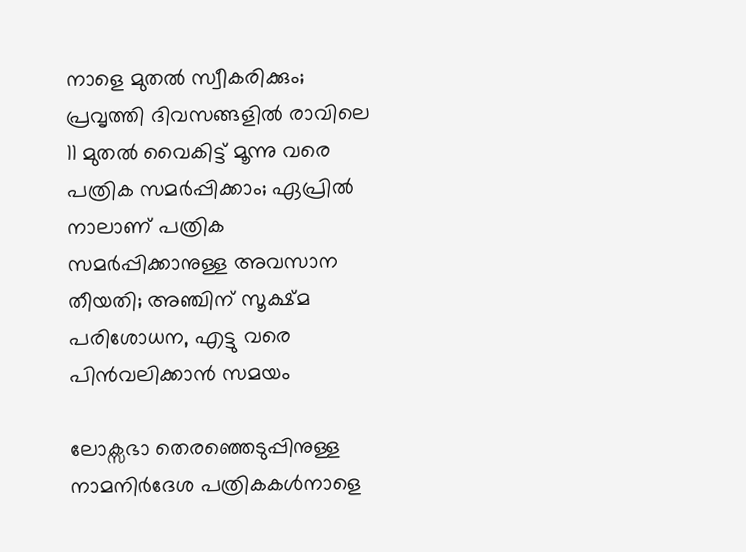നാളെ മുതൽ സ്വീകരിക്കും; പ്രവൃത്തി ദിവസങ്ങളിൽ രാവിലെ 11 മുതൽ വൈകിട്ട് മൂന്നു വരെ പത്രിക സമർപ്പിക്കാം; ഏപ്രിൽ നാലാണ് പത്രിക സമർപ്പിക്കാനുള്ള അവസാന തീയതി; അഞ്ചിന് സൂക്ഷ്മ പരിശോധന, എട്ടു വരെ പിൻവലിക്കാൻ സമയം

ലോക്സഭാ തെരഞ്ഞെടുപ്പിനുള്ള നാമനിർദേശ പത്രികകൾനാളെ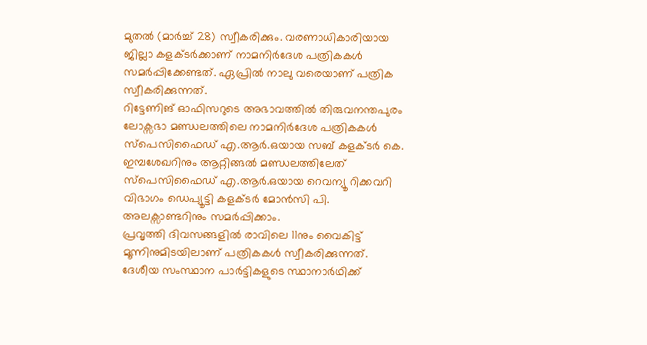മുതൽ (മാർച്ച് 28) സ്വീകരിക്കും. വരണാധികാരിയായ ജില്ലാ കളക്ടർക്കാണ് നാമനിർദേശ പത്രികകൾ സമർപ്പിക്കേണ്ടത്. ഏപ്രിൽ നാലു വരെയാണ് പത്രിക സ്വീകരിക്കുന്നത്.
റിട്ടേണിങ് ഓഫിസറുടെ അഭാവത്തിൽ തിരുവനന്തപുരം ലോക്സഭാ മണ്ഡലത്തിലെ നാമനിർദേശ പത്രികകൾ സ്പെസിഫൈഡ് എ.ആർ.ഒയായ സബ് കളക്ടർ കെ. ഇമ്പശേഖറിനും ആറ്റിങ്ങൽ മണ്ഡലത്തിലേത് സ്പെസിഫൈഡ് എ.ആർ.ഒയായ റെവന്യൂ റിക്കവറി വിഭാഗം ഡെപ്യൂട്ടി കളക്ടർ മോൻസി പി. അലക്സാണ്ടറിനും സമർപ്പിക്കാം.
പ്രവൃത്തി ദിവസങ്ങളിൽ രാവിലെ 11നും വൈകിട്ട് മൂന്നിനുമിടയിലാണ് പത്രികകൾ സ്വീകരിക്കുന്നത്. ദേശീയ സംസ്ഥാന പാർട്ടികളുടെ സ്ഥാനാർഥിക്ക്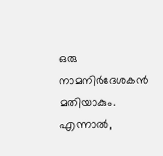ഒരു നാമനിർദേശകൻ മതിയാകും. എന്നാൽ,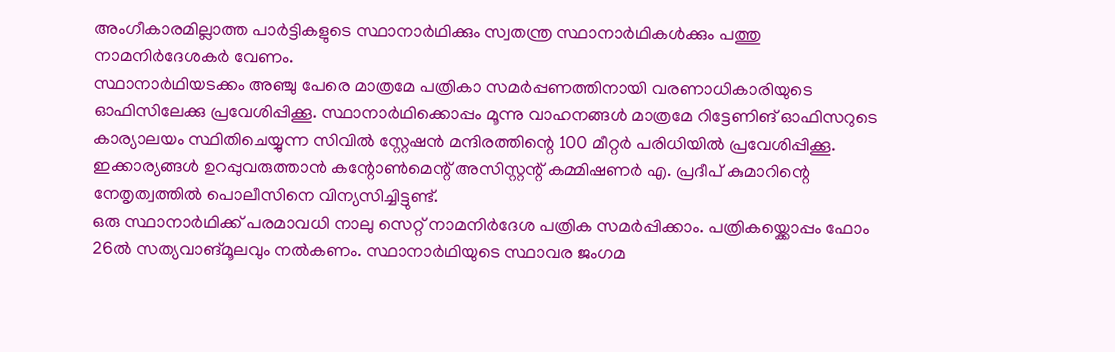അംഗീകാരമില്ലാത്ത പാർട്ടികളുടെ സ്ഥാനാർഥിക്കും സ്വതന്ത്ര സ്ഥാനാർഥികൾക്കും പത്തു നാമനിർദേശകർ വേണം.
സ്ഥാനാർഥിയടക്കം അഞ്ചു പേരെ മാത്രമേ പത്രികാ സമർപ്പണത്തിനായി വരണാധികാരിയുടെ ഓഫിസിലേക്കു പ്രവേശിപ്പിക്കൂ. സ്ഥാനാർഥിക്കൊപ്പം മൂന്നു വാഹനങ്ങൾ മാത്രമേ റിട്ടേണിങ് ഓഫിസറുടെ കാര്യാലയം സ്ഥിതിചെയ്യുന്ന സിവിൽ സ്റ്റേഷൻ മന്ദിരത്തിന്റെ 100 മീറ്റർ പരിധിയിൽ പ്രവേശിപ്പിക്കൂ. ഇക്കാര്യങ്ങൾ ഉറപ്പുവരുത്താൻ കന്റോൺമെന്റ് അസിസ്റ്റന്റ് കമ്മിഷണർ എ. പ്രദീപ് കുമാറിന്റെ നേതൃത്വത്തിൽ പൊലീസിനെ വിന്യസിച്ചിട്ടുണ്ട്.
ഒരു സ്ഥാനാർഥിക്ക് പരമാവധി നാലു സെറ്റ് നാമനിർദേശ പത്രിക സമർപ്പിക്കാം. പത്രികയ്ക്കൊപ്പം ഫോം 26ൽ സത്യവാങ്മൂലവും നൽകണം. സ്ഥാനാർഥിയുടെ സ്ഥാവര ജംഗമ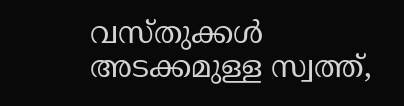വസ്തുക്കൾ അടക്കമുള്ള സ്വത്ത്,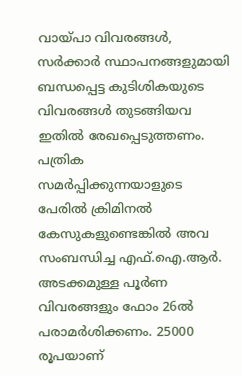വായ്പാ വിവരങ്ങൾ, സർക്കാർ സ്ഥാപനങ്ങളുമായി ബന്ധപ്പെട്ട കുടിശികയുടെ വിവരങ്ങൾ തുടങ്ങിയവ ഇതിൽ രേഖപ്പെടുത്തണം. പത്രിക സമർപ്പിക്കുന്നയാളുടെ പേരിൽ ക്രിമിനൽ കേസുകളുണ്ടെങ്കിൽ അവ സംബന്ധിച്ച എഫ്.ഐ.ആർ. അടക്കമുള്ള പൂർണ വിവരങ്ങളും ഫോം 26ൽ പരാമർശിക്കണം. 25000 രൂപയാണ്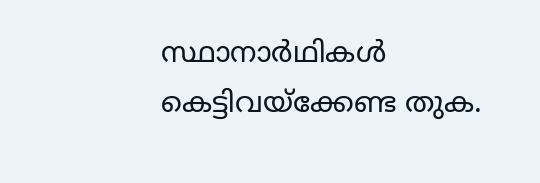സ്ഥാനാർഥികൾ കെട്ടിവയ്ക്കേണ്ട തുക.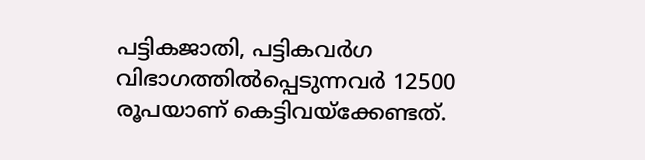പട്ടികജാതി, പട്ടികവർഗ വിഭാഗത്തിൽപ്പെടുന്നവർ 12500 രൂപയാണ് കെട്ടിവയ്ക്കേണ്ടത്.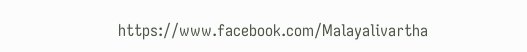https://www.facebook.com/Malayalivartha